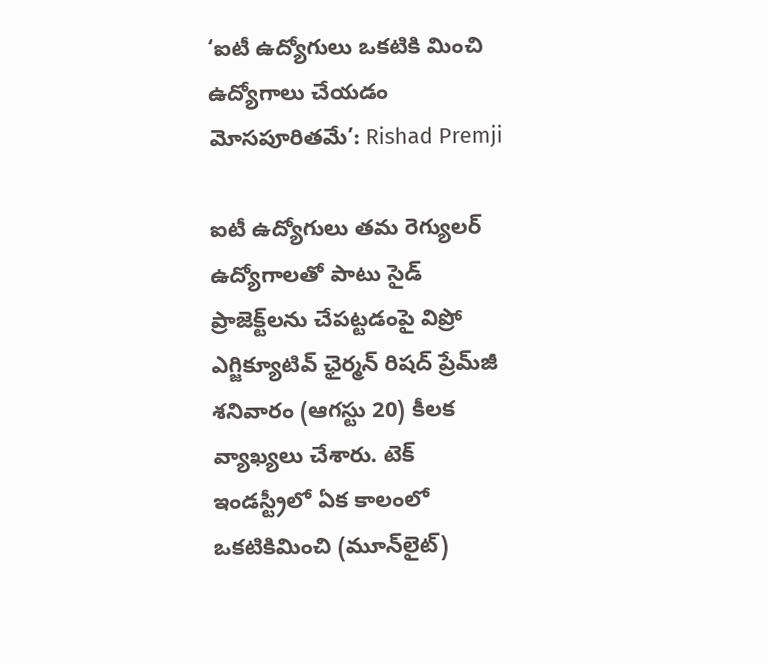‘ఐటీ ఉద్యోగులు ఒకటికి మించి ఉద్యోగాలు చేయడం మోసపూరితమే’: Rishad Premji

ఐటీ ఉద్యోగులు తమ రెగ్యులర్ ఉద్యోగాలతో పాటు సైడ్ ప్రాజెక్ట్‌లను చేపట్టడంపై విప్రో ఎగ్జిక్యూటివ్ ఛైర్మన్ రిషద్ ప్రేమ్‌జీ శనివారం (ఆగస్టు 20) కీలక వ్యాఖ్యలు చేశారు. టెక్ ఇండస్ట్రీలో ఏక కాలంలో ఒకటికిమించి (మూన్‌లైట్)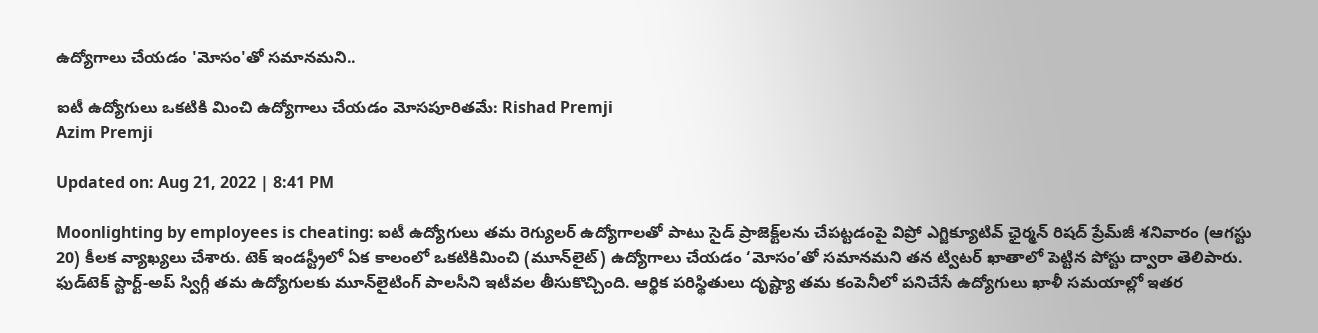ఉద్యోగాలు చేయడం 'మోసం'తో సమానమని..

ఐటీ ఉద్యోగులు ఒకటికి మించి ఉద్యోగాలు చేయడం మోసపూరితమే: Rishad Premji
Azim Premji

Updated on: Aug 21, 2022 | 8:41 PM

Moonlighting by employees is cheating: ఐటీ ఉద్యోగులు తమ రెగ్యులర్ ఉద్యోగాలతో పాటు సైడ్ ప్రాజెక్ట్‌లను చేపట్టడంపై విప్రో ఎగ్జిక్యూటివ్ ఛైర్మన్ రిషద్ ప్రేమ్‌జీ శనివారం (ఆగస్టు 20) కీలక వ్యాఖ్యలు చేశారు. టెక్ ఇండస్ట్రీలో ఏక కాలంలో ఒకటికిమించి (మూన్‌లైట్) ఉద్యోగాలు చేయడం ‘మోసం’తో సమానమని తన ట్విటర్‌ ఖాతాలో పెట్టిన పోస్టు ద్వారా తెలిపారు. ఫుడ్‌టెక్ స్టార్ట్-అప్ స్విగ్గీ తమ ఉద్యోగులకు మూన్‌లైటింగ్‌ పాలసీని ఇటీవల తీసుకొచ్చింది. ఆర్థిక పరిస్థితులు దృష్ట్యా తమ కంపెనీలో పనిచేసే ఉద్యోగులు ఖాళీ సమయాల్లో ఇతర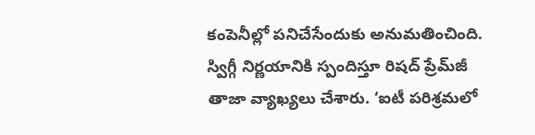కంపెనీల్లో పనిచేసేందుకు అనుమతించింది. స్విగ్గీ నిర్ణయానికి స్పందిస్తూ రిషద్ ప్రేమ్‌జీ తాజా వ్యాఖ్యలు చేశారు. ‘ఐటీ పరిశ్రమలో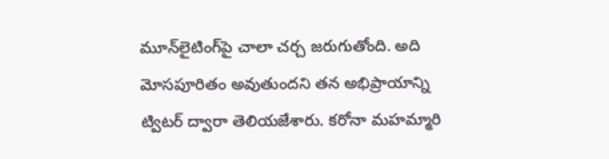మూన్‌లైటింగ్‌పై చాలా చర్చ జరుగుతోంది. అది మోసపూరితం అవుతుందని తన అభిప్రాయాన్ని ట్విటర్ ద్వారా తెలియజేశారు. కరోనా మహమ్మారి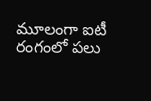మూలంగా ఐటీ రంగంలో పలు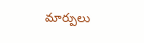మార్పులు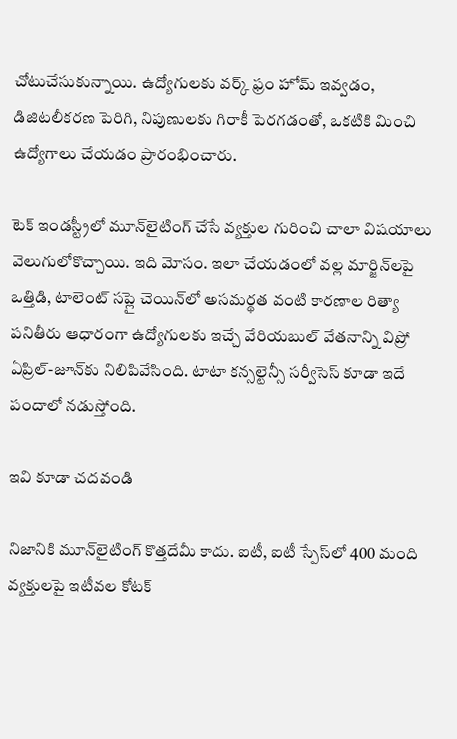చోటుచేసుకున్నాయి. ఉద్యోగులకు వర్క్‌ ఫ్రం హోమ్‌ ఇవ్వడం, డిజిటలీకరణ పెరిగి, నిపుణులకు గిరాకీ పెరగడంతో, ఒకటికి మించి ఉద్యోగాలు చేయడం ప్రారంభించారు.

టెక్ ఇండస్ట్రీలో మూన్‌లైటింగ్ చేసే వ్యక్తుల గురించి చాలా విషయాలు వెలుగులోకొచ్చాయి. ఇది మోసం. ఇలా చేయడంలో వల్ల మార్జిన్‌లపై ఒత్తిడి, టాలెంట్ సప్లై చెయిన్‌లో అసమర్థత వంటి కారణాల రిత్యా పనితీరు ఆధారంగా ఉద్యోగులకు ఇచ్చే వేరియబుల్ వేతనాన్ని విప్రో ఏప్రిల్‌-జూన్‌కు నిలిపివేసింది. టాటా కన్సల్టెన్సీ సర్వీసెస్‌ కూడా ఇదే పందాలో నడుస్తోంది.

ఇవి కూడా చదవండి

నిజానికి మూన్‌లైటింగ్ కొత్తదేమీ కాదు. ఐటీ, ఐటీ స్పేస్‌లో 400 మంది వ్యక్తులపై ఇటీవల కోటక్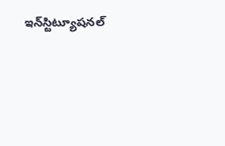ఇన్‌స్టిట్యూషనల్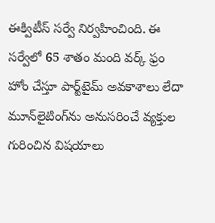ఈక్విటీస్ సర్వే నిర్వహించింది. ఈ సర్వేలో 65 శాతం మంది వర్క్‌ ఫ్రం హోం చేస్తూ పార్ట్‌టైమ్ అవకాశాలు లేదా మూన్‌లైటింగ్‌ను అనుసరించే వ్యక్తుల గురించిన విషయాలు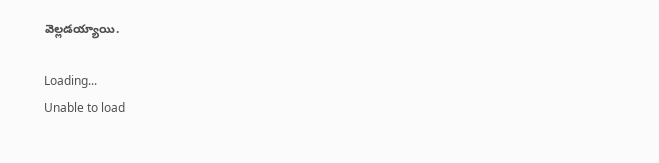వెల్లడయ్యాయి.

Loading...
Unable to load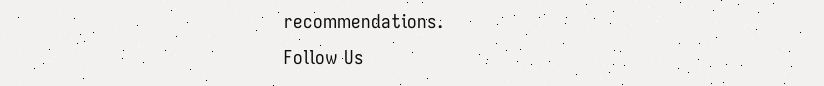recommendations.
Follow Us